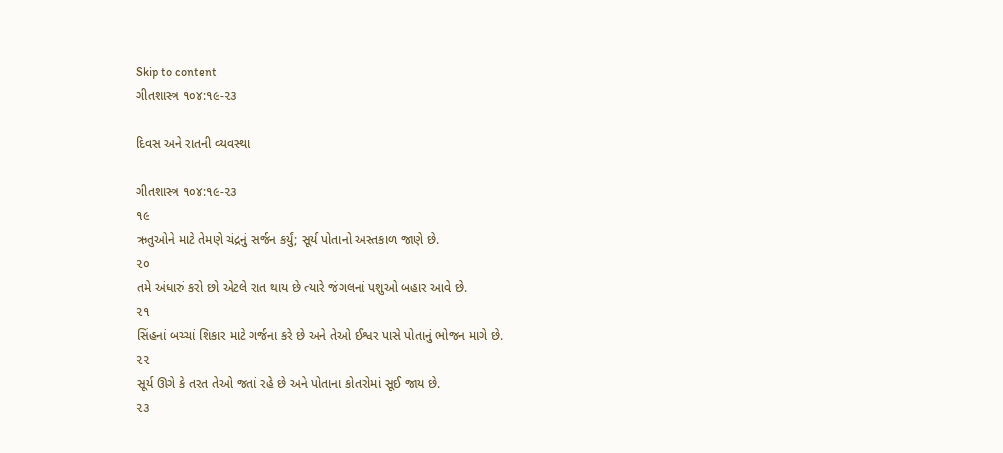Skip to content
ગીતશાસ્ત્ર ૧૦૪:૧૯-૨૩

દિવસ અને રાતની વ્યવસ્થા

ગીતશાસ્ત્ર ૧૦૪:૧૯-૨૩
૧૯
ઋતુઓને માટે તેમણે ચંદ્રનું સર્જન કર્યું; સૂર્ય પોતાનો અસ્તકાળ જાણે છે.
૨૦
તમે અંધારું કરો છો એટલે રાત થાય છે ત્યારે જંગલનાં પશુઓ બહાર આવે છે.
૨૧
સિંહનાં બચ્ચાં શિકાર માટે ગર્જના કરે છે અને તેઓ ઈશ્વર પાસે પોતાનું ભોજન માગે છે.
૨૨
સૂર્ય ઊગે કે તરત તેઓ જતાં રહે છે અને પોતાના કોતરોમાં સૂઈ જાય છે.
૨૩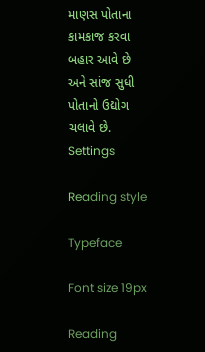માણસ પોતાના કામકાજ કરવા બહાર આવે છે અને સાંજ સુધી પોતાનો ઉદ્યોગ ચલાવે છે.
Settings

Reading style

Typeface

Font size 19px

Reading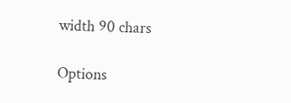width 90 chars

Options